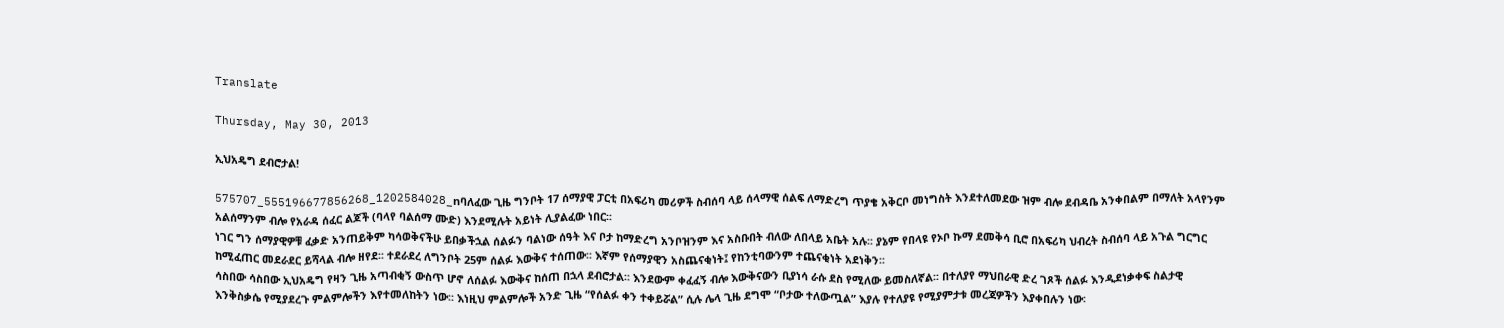Translate

Thursday, May 30, 2013

ኢህአዴግ ደብሮታል!

575707_555196677856268_1202584028_nባለፈው ጊዜ ግንቦት 17 ሰማያዊ ፓርቲ በአፍሪካ መሪዎች ስብሰባ ላይ ሰላማዊ ሰልፍ ለማድረግ ጥያቄ አቅርቦ መነግስት እንደተለመደው ዝም ብሎ ደብዳቤ አንቀበልም በማለት አላየንም አልሰማንም ብሎ የአራዳ ሰፈር ልጆች (ባላየ ባልሰማ ሙድ) እንደሚሉት አይነት ሊያልፈው ነበር፡፡
ነገር ግን ሰማያዊዎቹ ፈቃድ አንጠይቅም ካሳወቅናችሁ ይበቃችኋል ሰልፉን ባልነው ሰዓት እና ቦታ ከማድረግ አንቦዝንም እና አስቡበት ብለው ለበላይ አቤት አሉ፡፡ ያኔም የበላዩ የኦቦ ኩማ ደመቅሳ ቢሮ በአፍሪካ ህብረት ስብሰባ ላይ አጉል ግርግር ከሚፈጠር መደራደር ይሻላል ብሎ ዘየደ፡፡ ተደራደረ ለግንቦት 25ም ሰልፉ እውቅና ተሰጠው፡፡ እኛም የሰማያዊን አስጨናቂነት፤ የከንቲባውንም ተጨናቂነት አደነቅን፡፡
ሳስበው ሳስበው ኢህአዴግ የዛን ጊዜ አጣብቂኝ ውስጥ ሆኖ ለሰልፉ እውቅና ከሰጠ በኋላ ደብሮታል፡፡ እንደውም ቀፈፈኝ ብሎ እውቅናውን ቢያነሳ ራሱ ደስ የሚለው ይመስለኛል፡፡ በተለያየ ማህበራዊ ድረ ገጾች ሰልፉ እንዲደነቃቀፍ ስልታዊ እንቅስቃሴ የሚያደረጉ ምልምሎችን እየተመለከትን ነው፡፡ እነዚህ ምልምሎች አንድ ጊዜ “የሰልፉ ቀን ተቀይሯል” ሲሉ ሌላ ጊዜ ደግሞ “ቦታው ተለውጧል” እያሉ የተለያዩ የሚያምታቱ መረጃዎችን እያቀበሉን ነው፡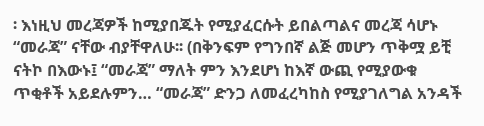፡ እነዚህ መረጃዎች ከሚያበጁት የሚያፈርሱት ይበልጣልና መረጃ ሳሆኑ “መራጃ” ናቸው ብያቸዋለሁ፡፡ (በቅንፍም የግንበኛ ልጅ መሆን ጥቅሟ ይቺ ናትኮ በእውኑ፤ “መራጃ” ማለት ምን እንደሆነ ከእኛ ውጪ የሚያውቁ ጥቂቶች አይደሉምን… “መራጃ” ድንጋ ለመፈረካከስ የሚያገለግል አንዳች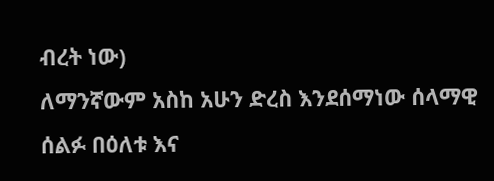ብረት ነው)
ለማንኛውም አስከ አሁን ድረስ እንደሰማነው ሰላማዊ ሰልፉ በዕለቱ እና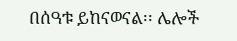በሰዓቱ ይከናወናል፡፡ ሌሎች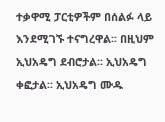ተቃዋሚ ፓርቲዎችም በሰልፉ ላይ እንደሚገኙ ተናግረዋል፡፡ በዚህም ኢህአዴግ ደብሮታል፡፡ ኢህአዴግ ቀፎታል፡፡ ኢህአዴግ ሙዱ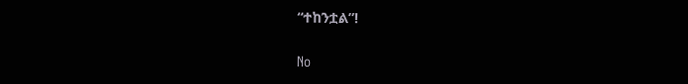“ተከንቷል”!

No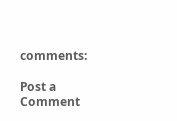comments:

Post a Comment